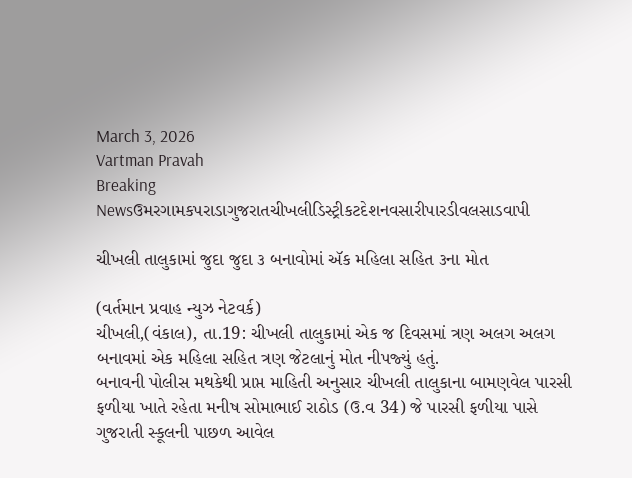March 3, 2026
Vartman Pravah
Breaking Newsઉમરગામકપરાડાગુજરાતચીખલીડિસ્ટ્રીકટદેશનવસારીપારડીવલસાડવાપી

ચીખલી તાલુકામાં જુદા જુદા ૩ બનાવોમાં ઍક મહિલા સહિત ૩ના મોત

(વર્તમાન પ્રવાહ ન્‍યુઝ નેટવર્ક)
ચીખલી,(વંકાલ), તા.19: ચીખલી તાલુકામાં એક જ દિવસમાં ત્રણ અલગ અલગ બનાવમાં એક મહિલા સહિત ત્રણ જેટલાનું મોત નીપજ્‍યું હતું.
બનાવની પોલીસ મથકેથી પ્રાપ્ત માહિતી અનુસાર ચીખલી તાલુકાના બામણવેલ પારસી ફળીયા ખાતે રહેતા મનીષ સોમાભાઈ રાઠોડ (ઉ.વ 34) જે પારસી ફળીયા પાસે ગુજરાતી સ્‍કૂલની પાછળ આવેલ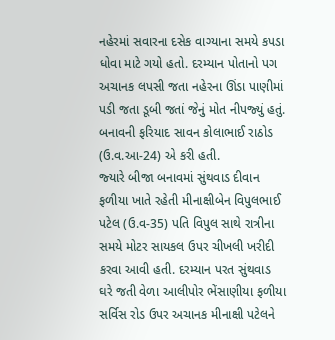નહેરમાં સવારના દસેક વાગ્‍યાના સમયે કપડા ધોવા માટે ગયો હતો. દરમ્‍યાન પોતાનો પગ અચાનક લપસી જતા નહેરના ઊંડા પાણીમાં પડી જતા ડૂબી જતાં જેનું મોત નીપજ્‍યું હતું. બનાવની ફરિયાદ સાવન કોલાભાઈ રાઠોડ (ઉ.વ.આ-24) એ કરી હતી.
જ્‍યારે બીજા બનાવમાં સુંથવાડ દીવાન ફળીયા ખાતે રહેતી મીનાક્ષીબેન વિપુલભાઈ પટેલ (ઉ.વ-35) પતિ વિપુલ સાથે રાત્રીના સમયે મોટર સાયકલ ઉપર ચીખલી ખરીદી કરવા આવી હતી. દરમ્‍યાન પરત સુંથવાડ ઘરે જતી વેળા આલીપોર ભેંસાણીયા ફળીયા સર્વિસ રોડ ઉપર અચાનક મીનાક્ષી પટેલને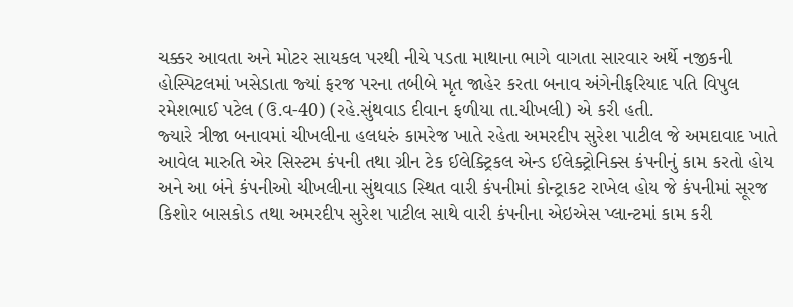ચક્કર આવતા અને મોટર સાયકલ પરથી નીચે પડતા માથાના ભાગે વાગતા સારવાર અર્થે નજીકની હોસ્‍પિટલમાં ખસેડાતા જ્‍યાં ફરજ પરના તબીબે મૃત જાહેર કરતા બનાવ અંગેનીફરિયાદ પતિ વિપુલ રમેશભાઈ પટેલ (ઉ.વ-40) (રહે.સુંથવાડ દીવાન ફળીયા તા.ચીખલી) એ કરી હતી.
જ્‍યારે ત્રીજા બનાવમાં ચીખલીના હલધરું કામરેજ ખાતે રહેતા અમરદીપ સુરેશ પાટીલ જે અમદાવાદ ખાતે આવેલ મારુતિ એર સિસ્‍ટમ કંપની તથા ગ્રીન ટેક ઈલેક્‍ટ્રિકલ એન્‍ડ ઈલેક્‍ટ્રોનિક્‍સ કંપનીનું કામ કરતો હોય અને આ બંને કંપનીઓ ચીખલીના સુંથવાડ સ્‍થિત વારી કંપનીમાં કોન્‍ટ્રાકટ રાખેલ હોય જે કંપનીમાં સૂરજ કિશોર બાસકોડ તથા અમરદીપ સુરેશ પાટીલ સાથે વારી કંપનીના એઇએસ પ્‍લાન્‍ટમાં કામ કરી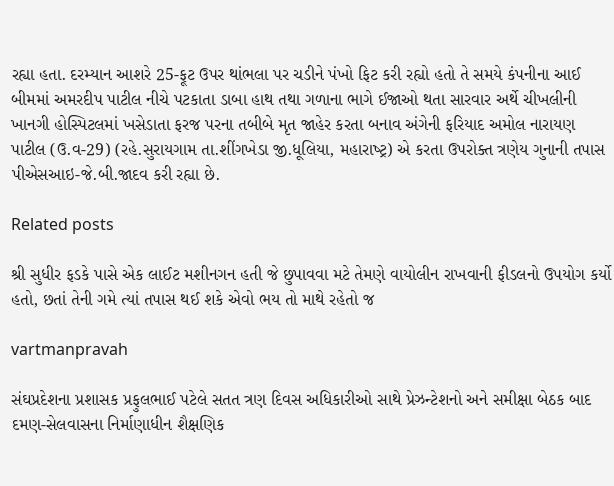રહ્યા હતા. દરમ્‍યાન આશરે 25-ફૂટ ઉપર થાંભલા પર ચડીને પંખો ફિટ કરી રહ્યો હતો તે સમયે કંપનીના આઈ બીમમાં અમરદીપ પાટીલ નીચે પટકાતા ડાબા હાથ તથા ગળાના ભાગે ઈજાઓ થતા સારવાર અર્થે ચીખલીની ખાનગી હોસ્‍પિટલમાં ખસેડાતા ફરજ પરના તબીબે મૃત જાહેર કરતા બનાવ અંગેની ફરિયાદ અમોલ નારાયણ પાટીલ (ઉ.વ-29) (રહે.સુરાયગામ તા.શીંગખેડા જી.ધૂલિયા, મહારાષ્‍ટ્ર) એ કરતા ઉપરોક્‍ત ત્રણેય ગુનાની તપાસ પીએસઆઇ-જે.બી.જાદવ કરી રહ્યા છે.

Related posts

શ્રી સુધીર ફડકે પાસે એક લાઈટ મશીનગન હતી જે છુપાવવા મટે તેમણે વાયોલીન રાખવાની ફીડલનો ઉપયોગ કર્યો હતો, છતાં તેની ગમે ત્‍યાં તપાસ થઈ શકે એવો ભય તો માથે રહેતો જ

vartmanpravah

સંઘપ્રદેશના પ્રશાસક પ્રફુલભાઈ પટેલે સતત ત્રણ દિવસ અધિકારીઓ સાથે પ્રેઝન્‍ટેશનો અને સમીક્ષા બેઠક બાદ દમણ-સેલવાસના નિર્માણાધીન શૈક્ષણિક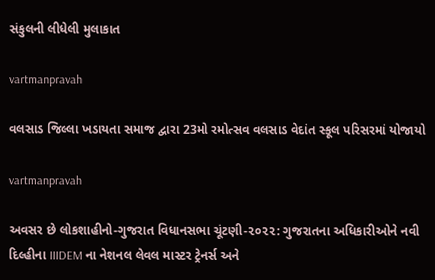સંકુલની લીધેલી મુલાકાત

vartmanpravah

વલસાડ જિલ્લા ખડાયતા સમાજ દ્વારા 23મો રમોત્‍સવ વલસાડ વેદાંત સ્‍કૂલ પરિસરમાં યોજાયો

vartmanpravah

અવસર છે લોકશાહીનો-ગુજરાત વિધાનસભા ચૂંટણી-૨૦૨૨: ગુજરાતના અધિકારીઓને નવી દિલ્હીના IIIDEM ના નેશનલ લેવલ માસ્ટર ટ્રેનર્સ અને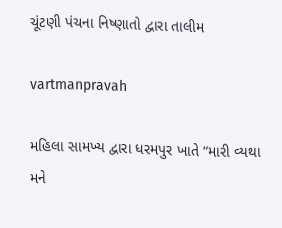ચૂંટણી પંચના નિષ્ણાતો દ્વારા તાલીમ

vartmanpravah

મહિલા સામખ્ય દ્વારા ધરમપુર ખાતે “મારી વ્યથા મને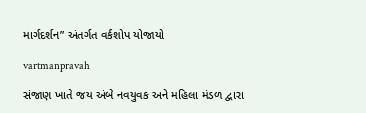માર્ગદર્શન” અંતર્ગત વર્કશોપ યોજાયો

vartmanpravah

સંજાણ ખાતે જય અંબે નવયુવક અને મહિલા મંડળ દ્વારા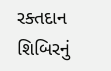રક્‍તદાન શિબિરનું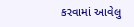કરવામાં આવેલુ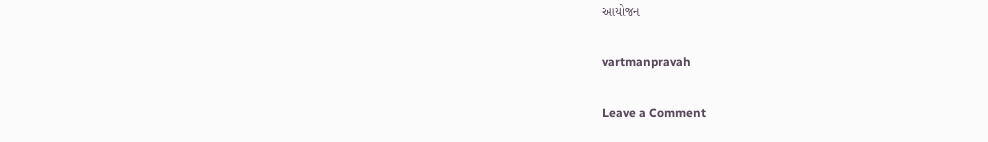આયોજન

vartmanpravah

Leave a Comment